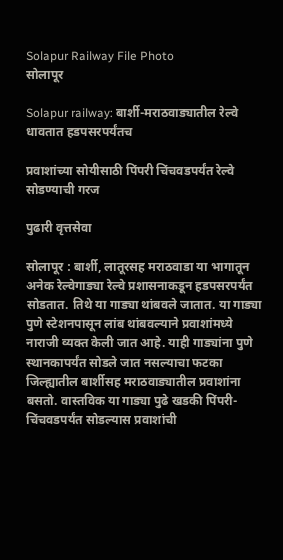Solapur Railway File Photo
सोलापूर

Solapur railway: बार्शी-मराठवाड्यातील रेल्वे धावतात हडपसरपर्यंतच

प्रवाशांच्या सोयीसाठी पिंपरी चिंचवडपर्यंत रेल्वे सोडण्याची गरज

पुढारी वृत्तसेवा

सोलापूर : बार्शी, लातूरसह मराठवाडा या भागातून अनेक रेल्वेगाड्या रेल्वे प्रशासनाकडून हडपसरपर्यंत सोडतात. तिथे या गाड्या थांबवले जातात. या गाड्या पुणे स्टेशनपासून लांब थांबवल्याने प्रवाशांमध्ये नाराजी व्यक्त केली जात आहे. याही गाड्यांना पुणे स्थानकापर्यंत सोडले जात नसल्याचा फटका जिल्ह्यातील बार्शीसह मराठवाड्यातील प्रवाशांना बसतो. वास्तविक या गाड्या पुढे खडकी पिंपरी-चिंचवडपर्यंत सोडल्यास प्रवाशांची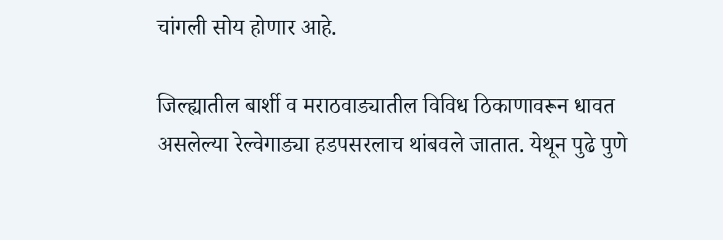चांगली सोय होणार आहे.

जिल्ह्यातील बार्शी व मराठवाड्यातील विविध ठिकाणावरून धावत असलेल्या रेल्वेगाड्या हडपसरलाच थांबवले जातात. येथून पुढे पुणे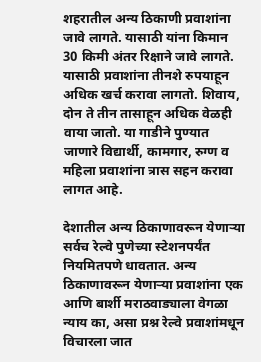शहरातील अन्य ठिकाणी प्रवाशांना जावे लागते. यासाठी यांना किमान 30 किमी अंतर रिक्षाने जावे लागते. यासाठी प्रवाशांना तीनशे रुपयाहून अधिक खर्च करावा लागतो. शिवाय, दोन ते तीन तासाहून अधिक वेळही वाया जातो. या गाडीने पुण्यात जाणारे विद्यार्थी, कामगार, रुग्ण व महिला प्रवाशांना त्रास सहन करावा लागत आहे.

देशातील अन्य ठिकाणावरून येणाऱ्या सर्वच रेल्वे पुणेच्या स्टेशनपर्यंत नियमितपणे धावतात. अन्य ठिकाणावरून येणाऱ्या प्रवाशांना एक आणि बार्शी मराठवाड्याला वेगळा न्याय का, असा प्रश्न रेल्वे प्रवाशांमधून विचारला जात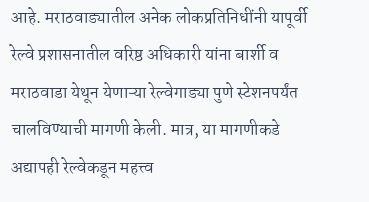आहे. मराठवाड्यातील अनेक लोकप्रतिनिधींनी यापूर्वी रेल्वे प्रशासनातील वरिष्ठ अधिकारी यांना बार्शी व मराठवाडा येथून येणाऱ्या रेल्वेगाड्या पुणे स्टेशनपर्यंत चालविण्याची मागणी केली. मात्र, या मागणीकडे अद्यापही रेल्वेकडून महत्त्व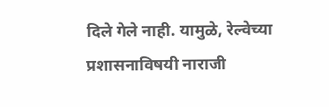दिले गेले नाही. यामुळे, रेल्वेच्या प्रशासनाविषयी नाराजी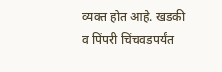व्यक्त होत आहे. खडकी व पिंपरी चिंचवडपर्यंत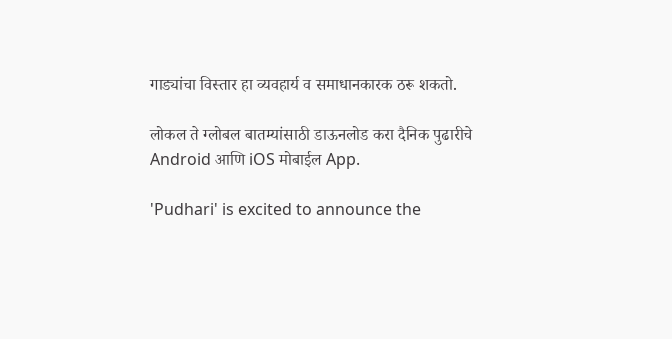गाड्यांचा विस्तार हा व्यवहार्य व समाधानकारक ठरू शकतो.

लोकल ते ग्लोबल बातम्यांसाठी डाऊनलोड करा दैनिक पुढारीचे Android आणि iOS मोबाईल App.

'Pudhari' is excited to announce the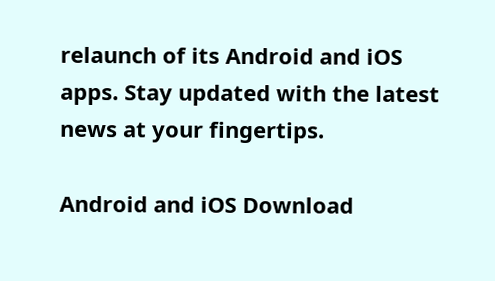relaunch of its Android and iOS apps. Stay updated with the latest news at your fingertips.

Android and iOS Download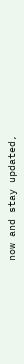now and stay updated,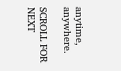anytime, anywhere.

SCROLL FOR NEXT